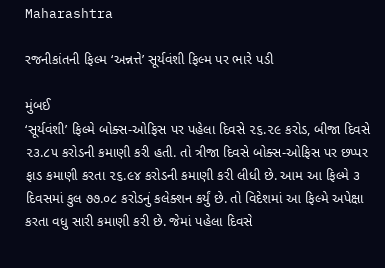Maharashtra

રજનીકાંતની ફિલ્મ ‘અન્નત્તે’ સૂર્યવંશી ફિલ્મ પર ભારે પડી

મુંબઈ
‘સૂર્યવંશી’ ફિલ્મે બોક્સ-ઓફિસ પર પહેલા દિવસે ૨૬.૨૯ કરોડ, બીજા દિવસે ૨૩.૮૫ કરોડની કમાણી કરી હતી. તો ત્રીજા દિવસે બોક્સ-ઓફિસ પર છપ્પર ફાડ કમાણી કરતા ૨૬.૯૪ કરોડની કમાણી કરી લીધી છે. આમ આ ફિલ્મે ૩ દિવસમાં કુલ ૭૭.૦૮ કરોડનું કલેક્શન કર્યું છે. તો વિદેશમાં આ ફિલ્મે અપેક્ષા કરતા વધુ સારી કમાણી કરી છે. જેમાં પહેલા દિવસે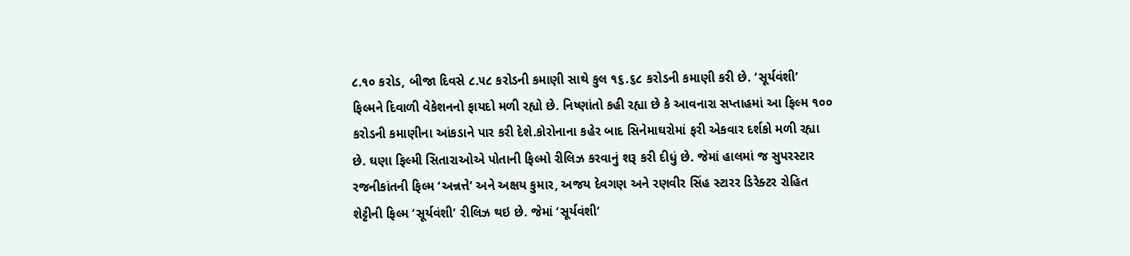૮.૧૦ કરોડ, બીજા દિવસે ૮.૫૮ કરોડની કમાણી સાથે કુલ ૧૬.૬૮ કરોડની કમાણી કરી છે. ‘સૂર્યવંશી’ ફિલ્મને દિવાળી વેકેશનનો ફાયદો મળી રહ્યો છે. નિષ્ણાંતો કહી રહ્યા છે કે આવનારા સપ્તાહમાં આ ફિલ્મ ૧૦૦ કરોડની કમાણીના આંકડાને પાર કરી દેશે.કોરોનાના કહેર બાદ સિનેમાઘરોમાં ફરી એકવાર દર્શકો મળી રહ્યા છે. ઘણા ફિલ્મી સિતારાઓએ પોતાની ફિલ્મો રીલિઝ કરવાનું શરૂ કરી દીધું છે. જેમાં હાલમાં જ સુપરસ્ટાર રજનીકાંતની ફિલ્મ ‘અન્નત્તે’ અને અક્ષય કુમાર, અજય દેવગણ અને રણવીર સિંહ સ્ટારર ડિરેક્ટર રોહિત શેટ્ટીની ફિલ્મ ‘સૂર્યવંશી’ રીલિઝ થઇ છે. જેમાં ‘સૂર્યવંશી’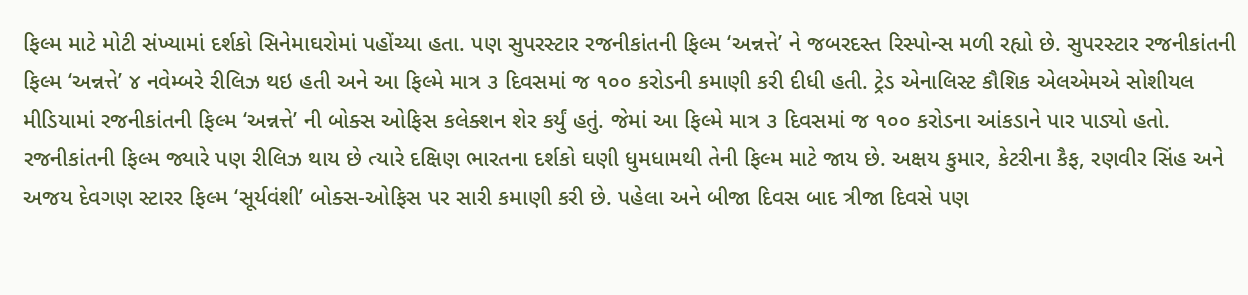ફિલ્મ માટે મોટી સંખ્યામાં દર્શકો સિનેમાઘરોમાં પહોંચ્યા હતા. પણ સુપરસ્ટાર રજનીકાંતની ફિલ્મ ‘અન્નત્તે’ ને જબરદસ્ત રિસ્પોન્સ મળી રહ્યો છે. સુપરસ્ટાર રજનીકાંતની ફિલ્મ ‘અન્નત્તે’ ૪ નવેમ્બરે રીલિઝ થઇ હતી અને આ ફિલ્મે માત્ર ૩ દિવસમાં જ ૧૦૦ કરોડની કમાણી કરી દીધી હતી. ટ્રેડ એનાલિસ્ટ કૌશિક એલએમએ સોશીયલ મીડિયામાં રજનીકાંતની ફિલ્મ ‘અન્નત્તે’ ની બોક્સ ઓફિસ કલેક્શન શેર કર્યું હતું. જેમાં આ ફિલ્મે માત્ર ૩ દિવસમાં જ ૧૦૦ કરોડના આંકડાને પાર પાડ્યો હતો. રજનીકાંતની ફિલ્મ જ્યારે પણ રીલિઝ થાય છે ત્યારે દક્ષિણ ભારતના દર્શકો ઘણી ધુમધામથી તેની ફિલ્મ માટે જાય છે. અક્ષય કુમાર, કેટરીના કૈફ, રણવીર સિંહ અને અજય દેવગણ સ્ટારર ફિલ્મ ‘સૂર્યવંશી’ બોક્સ-ઓફિસ પર સારી કમાણી કરી છે. પહેલા અને બીજા દિવસ બાદ ત્રીજા દિવસે પણ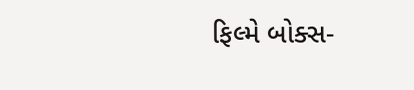ફિલ્મે બોક્સ-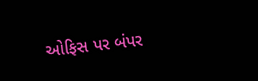ઓફિસ પર બંપર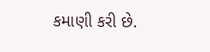કમાણી કરી છે.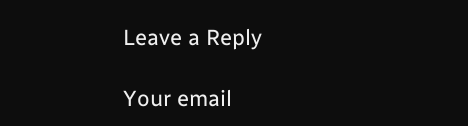Leave a Reply

Your email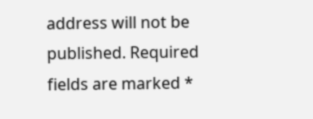address will not be published. Required fields are marked *